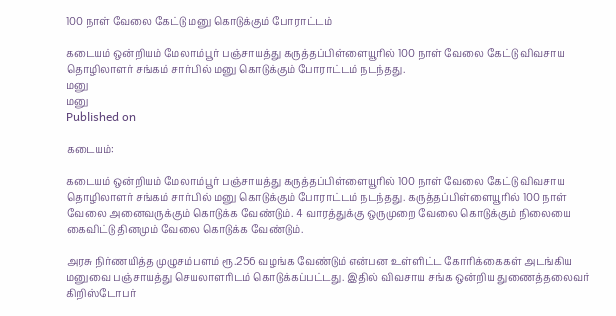100 நாள் வேலை கேட்டு மனு கொடுக்கும் போராட்டம்

கடையம் ஒன்றியம் மேலாம்பூர் பஞ்சாயத்து கருத்தப்பிள்ளையூரில் 100 நாள் வேலை கேட்டு விவசாய தொழிலாளர் சங்கம் சார்பில் மனு கொடுக்கும் போராட்டம் நடந்தது.
மனு
மனு
Published on

கடையம்:

கடையம் ஒன்றியம் மேலாம்பூர் பஞ்சாயத்து கருத்தப்பிள்ளையூரில் 100 நாள் வேலை கேட்டு விவசாய தொழிலாளர் சங்கம் சார்பில் மனு கொடுக்கும் போராட்டம் நடந்தது. கருத்தப்பிள்ளையூரில் 100 நாள் வேலை அனைவருக்கும் கொடுக்க வேண்டும். 4 வாரத்துக்கு ஒருமுறை வேலை கொடுக்கும் நிலையை கைவிட்டு தினமும் வேலை கொடுக்க வேண்டும்.

அரசு நிர்ணயித்த முழுசம்பளம் ரூ.256 வழங்க வேண்டும் என்பன உள்ளிட்ட கோரிக்கைகள் அடங்கிய மனுவை பஞ்சாயத்து செயலாளரிடம் கொடுக்கப்பட்டது. இதில் விவசாய சங்க ஒன்றிய துணைத்தலைவர் கிறிஸ்டோபர்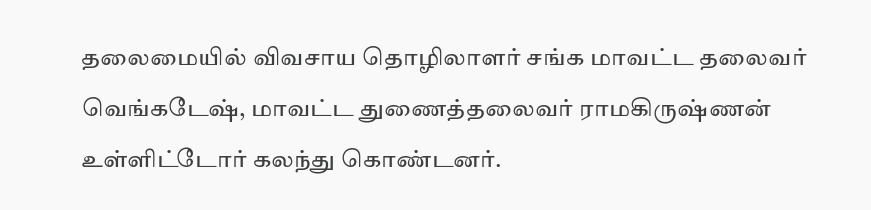தலைமையில் விவசாய தொழிலாளர் சங்க மாவட்ட தலைவர் வெங்கடேஷ், மாவட்ட துணைத்தலைவர் ராமகிருஷ்ணன் உள்ளிட்டோர் கலந்து கொண்டனர்.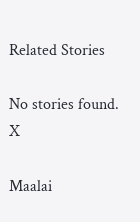Related Stories

No stories found.
X

Maalai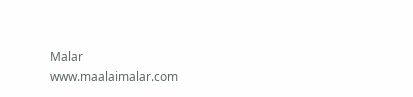Malar
www.maalaimalar.com